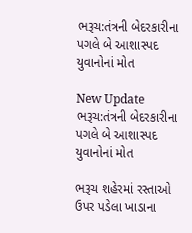ભરૂચ:તંત્રની બેદરકારીના પગલે બે આશાસ્પદ યુવાનોનાં મોત

New Update
ભરૂચ:તંત્રની બેદરકારીના પગલે બે આશાસ્પદ યુવાનોનાં મોત

ભરૂચ શહેરમાં રસ્તાઓ ઉપર પડેલા ખાડાના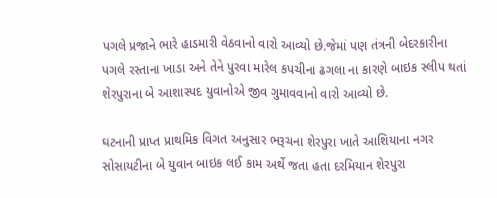પગલે પ્રજાને ભારે હાડમારી વેઠવાનો વારો આવ્યો છે.જેમાં પણ તંત્રની બેદરકારીના પગલે રસ્તાના ખાડા અને તેને પુરવા મારેલ કપચીના ઢગલા ના કારણે બાઇક સ્લીપ થતાં શેરપુરાના બે આશાસ્પદ યુવાનોએ જીવ ગુમાવવાનો વારો આવ્યો છે.

ઘટનાની પ્રાપ્ત પ્રાથમિક વિગત અનુસાર ભરૂચના શેરપુરા ખાતે આશિયાના નગર સોસાયટીના બે યુવાન બાઇક લઈ કામ અર્થે જતા હતા દરમિયાન શેરપુરા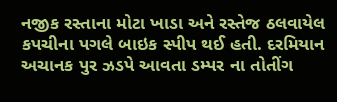નજીક રસ્તાના મોટા ખાડા અને રસ્તેજ ઠલવાયેલ કપચીના પગલે બાઇક સ્પીપ થઈ હતી. દરમિયાન અચાનક પુર ઝડપે આવતા ડમ્પર ના તોતીંગ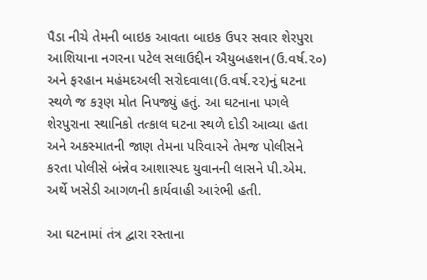પૈડા નીચે તેમની બાઇક આવતા બાઇક ઉપર સવાર શેરપુરા આશિયાના નગરના પટેલ સલાઉદ્દીન ઐયુબહશન(ઉ.વર્ષ.૨૦) અને ફરહાન મહંમદઅલી સરોદવાલા(ઉ.વર્ષ.૨૨)નું ઘટના સ્થળે જ કરૂણ મોત નિપજ્યું હતું. આ ઘટનાના પગલે શેરપુરાના સ્થાનિકો તત્કાલ ઘટના સ્થળે દોડી આવ્યા હતા અને અકસ્માતની જાણ તેમના પરિવારને તેમજ પોલીસને કરતા પોલીસે બંન્નેવ આશાસ્પદ યુવાનની લાસને પી.એમ. અર્થે ખસેડી આગળની કાર્યવાહી આરંભી હતી.

આ ઘટનામાં તંત્ર દ્વારા રસ્તાના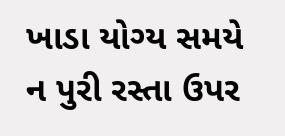ખાડા યોગ્ય સમયે ન પુરી રસ્તા ઉપર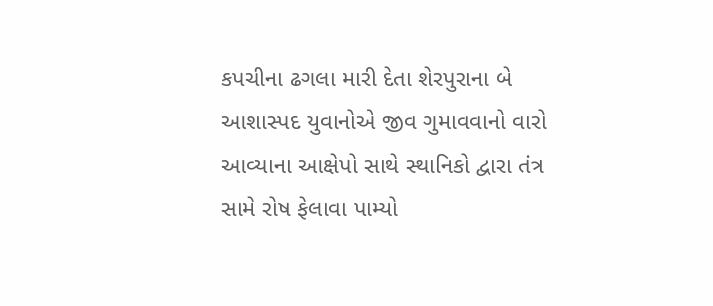કપચીના ઢગલા મારી દેતા શેરપુરાના બે આશાસ્પદ યુવાનોએ જીવ ગુમાવવાનો વારો આવ્યાના આક્ષેપો સાથે સ્થાનિકો દ્વારા તંત્ર સામે રોષ ફેલાવા પામ્યો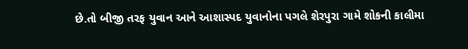છે.તો બીજી તરફ યુવાન આને આશાસ્પદ યુવાનોના પગલે શેરપુરા ગામે શોકની કાલીમા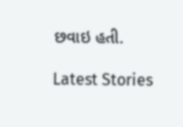છવાઇ હતી.

Latest Stories